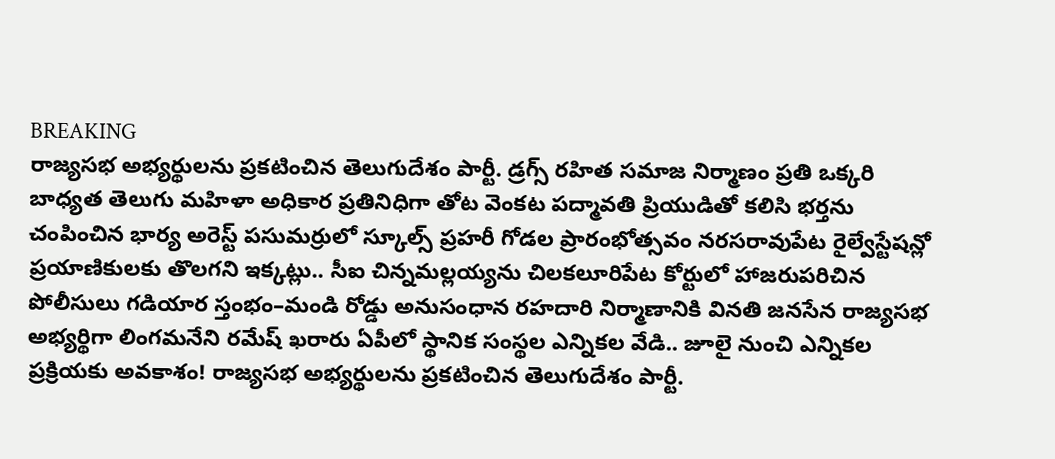BREAKING
రాజ్యసభ అభ్యర్థులను ప్రకటించిన తెలుగుదేశం పార్టీ. డ్రగ్స్ రహిత సమాజ నిర్మాణం ప్రతి ఒక్కరి బాధ్యత తెలుగు మహిళా అధికార ప్రతినిధిగా తోట వెంకట పద్మావతి ప్రియుడితో కలిసి భర్తను చంపించిన భార్య అరెస్ట్ పసుమర్రులో స్కూల్స్ ప్రహరీ గోడల ప్రారంభోత్సవం నరసరావుపేట రైల్వేస్టేషన్లో ప్రయాణికులకు తొలగని ఇక్కట్లు.. సీఐ చిన్నమల్లయ్యను చిలకలూరిపేట కోర్టులో హాజరుపరిచిన పోలీసులు గడియార స్తంభం–మండి రోడ్డు అనుసంధాన రహదారి నిర్మాణానికి వినతి జనసేన రాజ్యసభ అభ్యర్థిగా లింగమనేని రమేష్ ఖరారు ఏపీలో స్థానిక సంస్థల ఎన్నికల వేడి.. జూలై నుంచి ఎన్నికల ప్రక్రియకు అవకాశం! రాజ్యసభ అభ్యర్థులను ప్రకటించిన తెలుగుదేశం పార్టీ.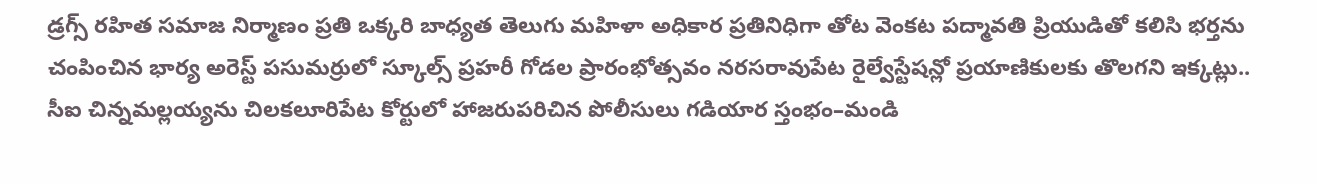డ్రగ్స్ రహిత సమాజ నిర్మాణం ప్రతి ఒక్కరి బాధ్యత తెలుగు మహిళా అధికార ప్రతినిధిగా తోట వెంకట పద్మావతి ప్రియుడితో కలిసి భర్తను చంపించిన భార్య అరెస్ట్ పసుమర్రులో స్కూల్స్ ప్రహరీ గోడల ప్రారంభోత్సవం నరసరావుపేట రైల్వేస్టేషన్లో ప్రయాణికులకు తొలగని ఇక్కట్లు.. సీఐ చిన్నమల్లయ్యను చిలకలూరిపేట కోర్టులో హాజరుపరిచిన పోలీసులు గడియార స్తంభం–మండి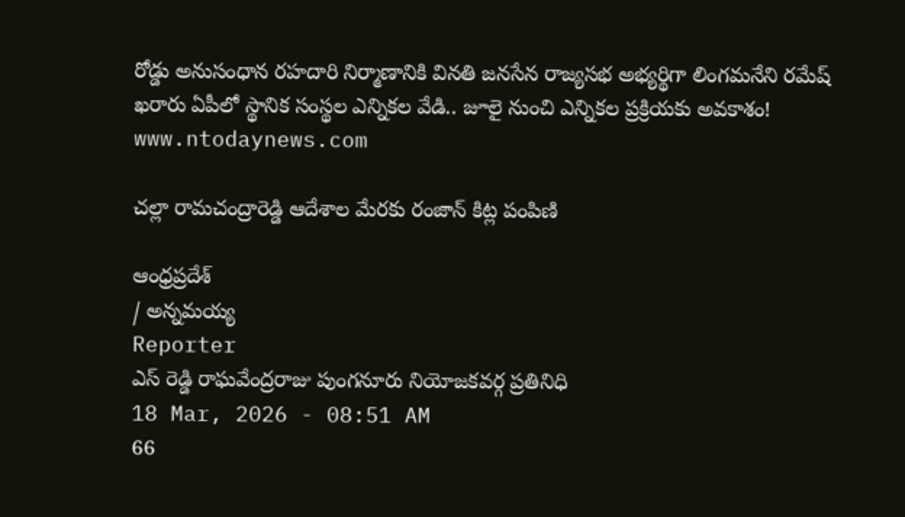రోడ్డు అనుసంధాన రహదారి నిర్మాణానికి వినతి జనసేన రాజ్యసభ అభ్యర్థిగా లింగమనేని రమేష్ ఖరారు ఏపీలో స్థానిక సంస్థల ఎన్నికల వేడి.. జూలై నుంచి ఎన్నికల ప్రక్రియకు అవకాశం!
www.ntodaynews.com

చల్లా రామచంద్రారెడ్డి ఆదేశాల మేరకు రంజాన్ కిట్ల పంపిణి

ఆంధ్రప్రదేశ్
/ అన్నమయ్య
Reporter
ఎస్ రెడ్డి రాఘవేంద్రరాజు పుంగనూరు నియోజకవర్గ ప్రతినిధి
18 Mar, 2026 - 08:51 AM
66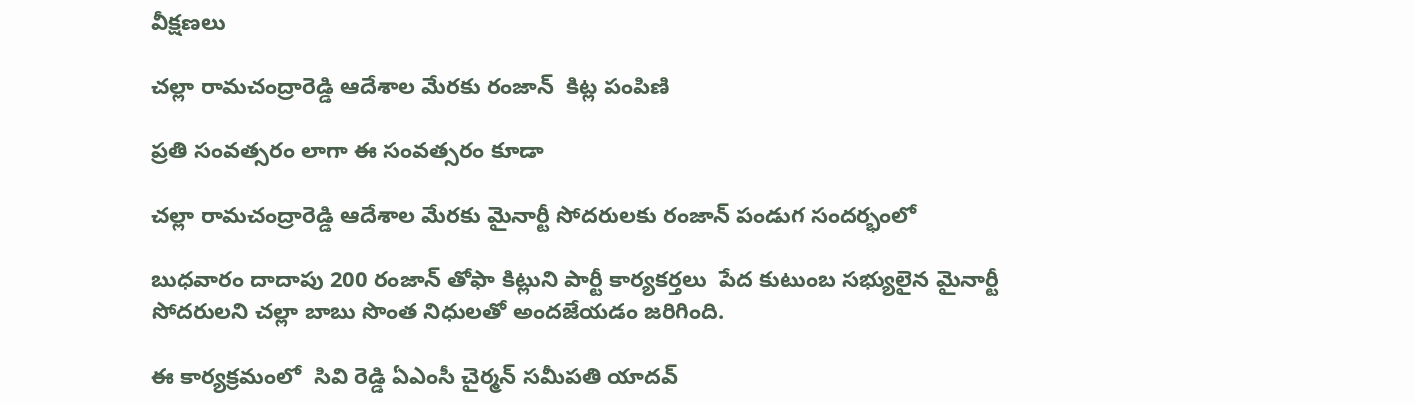వీక్షణలు

చల్లా రామచంద్రారెడ్డి ఆదేశాల మేరకు రంజాన్  కిట్ల పంపిణి

ప్రతి సంవత్సరం లాగా ఈ సంవత్సరం కూడా

చల్లా రామచంద్రారెడ్డి ఆదేశాల మేరకు మైనార్టీ సోదరులకు రంజాన్ పండుగ సందర్భంలో

బుధవారం దాదాపు 200 రంజాన్ తోఫా కిట్లుని పార్టీ కార్యకర్తలు  పేద కుటుంబ సభ్యులైన మైనార్టీ సోదరులని చల్లా బాబు సొంత నిధులతో అందజేయడం జరిగింది.

ఈ కార్యక్రమంలో  సివి రెడ్డి ఏఎంసీ చైర్మన్ సమీపతి యాదవ్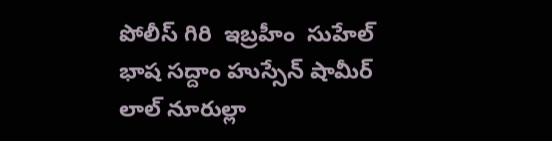పోలీస్ గిరి  ఇబ్రహీం  సుహేల్ భాష సద్దాం హుస్సేన్ షామీర్ లాల్ నూరుల్లా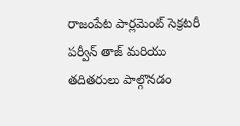రాజంపేట పార్లమెంట్ సెక్రటరీ పర్వీన్ తాజ్ మరియు తదితరులు పాల్గొనడం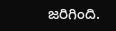జరిగింది.